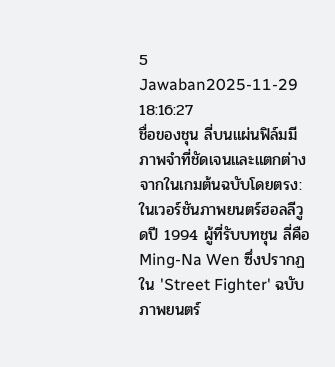5 Jawaban2025-11-29 18:16:27
ชื่อของชุน ลี่บนแผ่นฟิล์มมีภาพจำที่ชัดเจนและแตกต่างจากในเกมต้นฉบับโดยตรง: ในเวอร์ชันภาพยนตร์ฮอลลีวูดปี 1994 ผู้ที่รับบทชุน ลี่คือ Ming-Na Wen ซึ่งปรากฏใน 'Street Fighter' ฉบับภาพยนตร์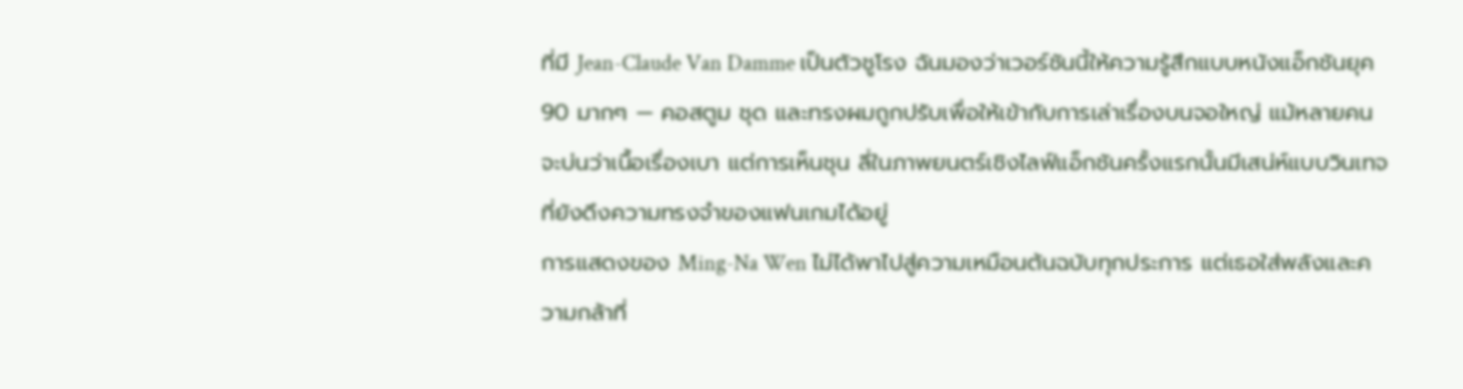ที่มี Jean-Claude Van Damme เป็นตัวชูโรง ฉันมองว่าเวอร์ชันนี้ให้ความรู้สึกแบบหนังแอ็กชันยุค 90 มากๆ — คอสตูม ชุด และทรงผมถูกปรับเพื่อให้เข้ากับการเล่าเรื่องบนจอใหญ่ แม้หลายคนจะบ่นว่าเนื้อเรื่องเบา แต่การเห็นชุน ลี่ในภาพยนตร์เชิงไลฟ์แอ็กชันครั้งแรกนั้นมีเสน่ห์แบบวินเทจที่ยังดึงความทรงจำของแฟนเกมได้อยู่
การแสดงของ Ming-Na Wen ไม่ได้พาไปสู่ความเหมือนต้นฉบับทุกประการ แต่เธอใส่พลังและความกล้าที่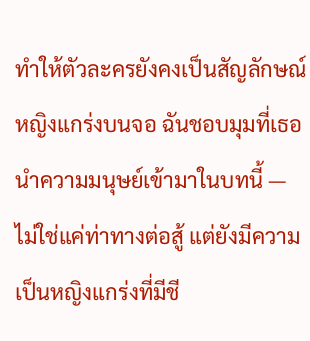ทำให้ตัวละครยังคงเป็นสัญลักษณ์หญิงแกร่งบนจอ ฉันชอบมุมที่เธอนำความมนุษย์เข้ามาในบทนี้ — ไม่ใช่แค่ท่าทางต่อสู้ แต่ยังมีความเป็นหญิงแกร่งที่มีชี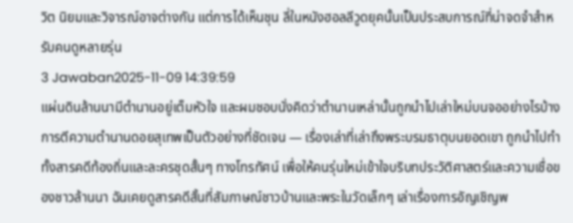วิต นิยมและวิจารณ์อาจต่างกัน แต่การได้เห็นชุน ลี่ในหนังฮอลลีวูดยุคนั้นเป็นประสบการณ์ที่น่าจดจำสำหรับคนดูหลายรุ่น
3 Jawaban2025-11-09 14:39:59
แผ่นดินล้านนามีตำนานอยู่เต็มหัวใจ และผมชอบนั่งคิดว่าตำนานเหล่านั้นถูกนำไปเล่าใหม่บนจออย่างไรบ้าง
การตีความตำนานดอยสุเทพเป็นตัวอย่างที่ชัดเจน — เรื่องเล่าที่เล่าถึงพระบรมธาตุบนยอดเขา ถูกนำไปทำทั้งสารคดีท้องถิ่นและละครชุดสั้นๆ ทางโทรทัศน์ เพื่อให้คนรุ่นใหม่เข้าใจบริบทประวัติศาสตร์และความเชื่อของชาวล้านนา ฉันเคยดูสารคดีสั้นที่สัมภาษณ์ชาวบ้านและพระในวัดเล็กๆ เล่าเรื่องการอัญเชิญพ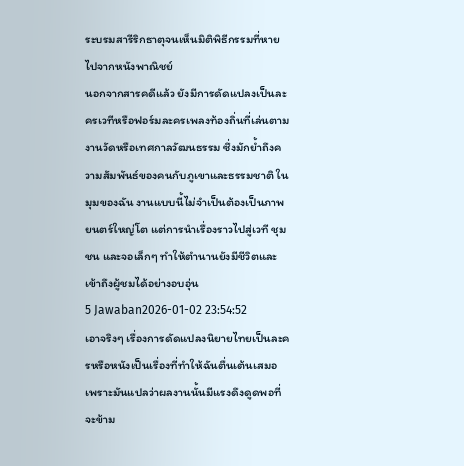ระบรมสารีริกธาตุจนเห็นมิติพิธีกรรมที่หายไปจากหนังพาณิชย์
นอกจากสารคดีแล้ว ยังมีการดัดแปลงเป็นละครเวทีหรือฟอร์มละครเพลงท้องถิ่นที่เล่นตามงานวัดหรือเทศกาลวัฒนธรรม ซึ่งมักย้ำถึงความสัมพันธ์ของคนกับภูเขาและธรรมชาติ ในมุมของฉัน งานแบบนี้ไม่จำเป็นต้องเป็นภาพยนตร์ใหญ่โต แต่การนำเรื่องราวไปสู่เวที ชุมชน และจอเล็กๆ ทำให้ตำนานยังมีชีวิตและเข้าถึงผู้ชมได้อย่างอบอุ่น
5 Jawaban2026-01-02 23:54:52
เอาจริงๆ เรื่องการดัดแปลงนิยายไทยเป็นละครหรือหนังเป็นเรื่องที่ทำให้ฉันตื่นเต้นเสมอ เพราะมันแปลว่าผลงานนั้นมีแรงดึงดูดพอที่จะข้าม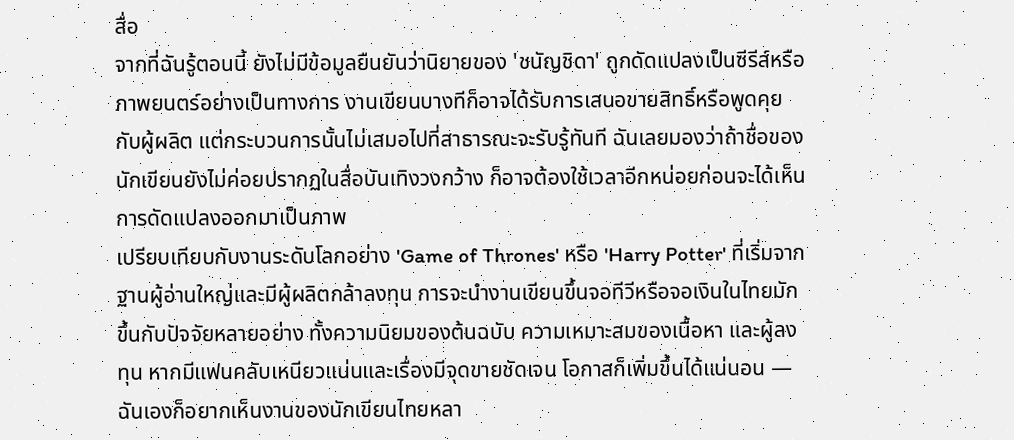สื่อ
จากที่ฉันรู้ตอนนี้ ยังไม่มีข้อมูลยืนยันว่านิยายของ 'ชนัญชิดา' ถูกดัดแปลงเป็นซีรีส์หรือภาพยนตร์อย่างเป็นทางการ งานเขียนบางทีก็อาจได้รับการเสนอขายสิทธิ์หรือพูดคุยกับผู้ผลิต แต่กระบวนการนั้นไม่เสมอไปที่สาธารณะจะรับรู้ทันที ฉันเลยมองว่าถ้าชื่อของนักเขียนยังไม่ค่อยปรากฏในสื่อบันเทิงวงกว้าง ก็อาจต้องใช้เวลาอีกหน่อยก่อนจะได้เห็นการดัดแปลงออกมาเป็นภาพ
เปรียบเทียบกับงานระดับโลกอย่าง 'Game of Thrones' หรือ 'Harry Potter' ที่เริ่มจากฐานผู้อ่านใหญ่และมีผู้ผลิตกล้าลงทุน การจะนำงานเขียนขึ้นจอทีวีหรือจอเงินในไทยมักขึ้นกับปัจจัยหลายอย่าง ทั้งความนิยมของต้นฉบับ ความเหมาะสมของเนื้อหา และผู้ลงทุน หากมีแฟนคลับเหนียวแน่นและเรื่องมีจุดขายชัดเจน โอกาสก็เพิ่มขึ้นได้แน่นอน — ฉันเองก็อยากเห็นงานของนักเขียนไทยหลา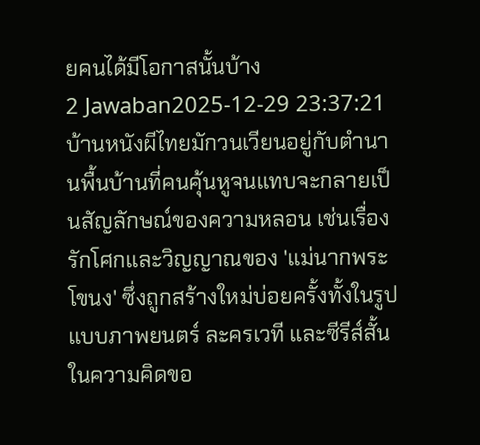ยคนได้มีโอกาสนั้นบ้าง
2 Jawaban2025-12-29 23:37:21
บ้านหนังผีไทยมักวนเวียนอยู่กับตำนานพื้นบ้านที่คนคุ้นหูจนแทบจะกลายเป็นสัญลักษณ์ของความหลอน เช่นเรื่องรักโศกและวิญญาณของ 'แม่นากพระโขนง' ซึ่งถูกสร้างใหม่บ่อยครั้งทั้งในรูปแบบภาพยนตร์ ละครเวที และซีรีส์สั้น ในความคิดขอ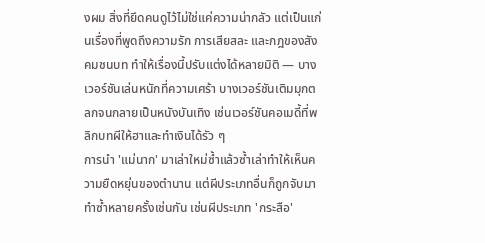งผม สิ่งที่ยึดคนดูไว้ไม่ใช่แค่ความน่ากลัว แต่เป็นแก่นเรื่องที่พูดถึงความรัก การเสียสละ และกฎของสังคมชนบท ทำให้เรื่องนี้ปรับแต่งได้หลายมิติ — บางเวอร์ชันเล่นหนักที่ความเศร้า บางเวอร์ชันเติมมุกตลกจนกลายเป็นหนังบันเทิง เช่นเวอร์ชันคอเมดี้ที่พลิกบทผีให้ฮาและทำเงินได้รัว ๆ
การนำ 'แม่นาก' มาเล่าใหม่ซ้ำแล้วซ้ำเล่าทำให้เห็นความยืดหยุ่นของตำนาน แต่ผีประเภทอื่นก็ถูกจับมาทำซ้ำหลายครั้งเช่นกัน เช่นผีประเภท 'กระสือ'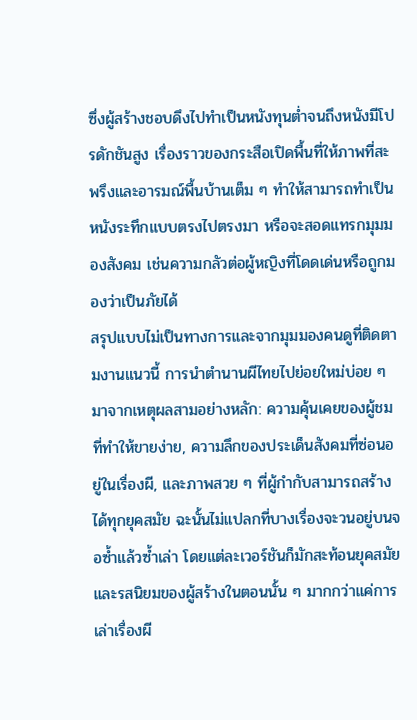ซึ่งผู้สร้างชอบดึงไปทำเป็นหนังทุนต่ำจนถึงหนังมีโปรดักชันสูง เรื่องราวของกระสือเปิดพื้นที่ให้ภาพที่สะพรึงและอารมณ์พื้นบ้านเต็ม ๆ ทำให้สามารถทำเป็นหนังระทึกแบบตรงไปตรงมา หรือจะสอดแทรกมุมมองสังคม เช่นความกลัวต่อผู้หญิงที่โดดเด่นหรือถูกมองว่าเป็นภัยได้
สรุปแบบไม่เป็นทางการและจากมุมมองคนดูที่ติดตามงานแนวนี้ การนำตำนานผีไทยไปย่อยใหม่บ่อย ๆ มาจากเหตุผลสามอย่างหลัก: ความคุ้นเคยของผู้ชมที่ทำให้ขายง่าย, ความลึกของประเด็นสังคมที่ซ่อนอยู่ในเรื่องผี, และภาพสวย ๆ ที่ผู้กำกับสามารถสร้างได้ทุกยุคสมัย ฉะนั้นไม่แปลกที่บางเรื่องจะวนอยู่บนจอซ้ำแล้วซ้ำเล่า โดยแต่ละเวอร์ชันก็มักสะท้อนยุคสมัยและรสนิยมของผู้สร้างในตอนนั้น ๆ มากกว่าแค่การเล่าเรื่องผี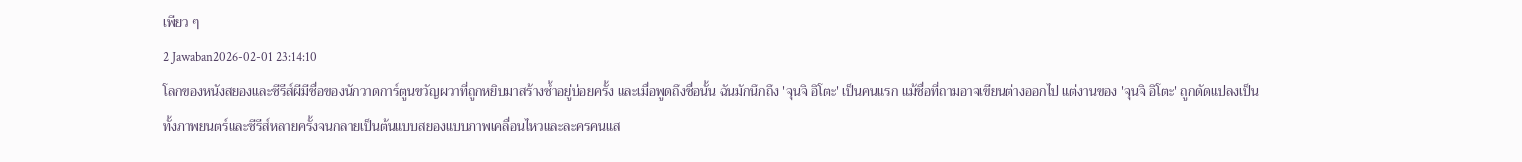เพียว ๆ
2 Jawaban2026-02-01 23:14:10
โลกของหนังสยองและซีรีส์ผีมีชื่อของนักวาดการ์ตูนขวัญผวาที่ถูกหยิบมาสร้างซ้ำอยู่บ่อยครั้ง และเมื่อพูดถึงชื่อนั้น ฉันมักนึกถึง 'จุนจิ อิโตะ' เป็นคนแรก แม้ชื่อที่ถามอาจเขียนต่างออกไป แต่งานของ 'จุนจิ อิโตะ' ถูกดัดแปลงเป็นทั้งภาพยนตร์และซีรีส์หลายครั้งจนกลายเป็นต้นแบบสยองแบบภาพเคลื่อนไหวและละครคนแส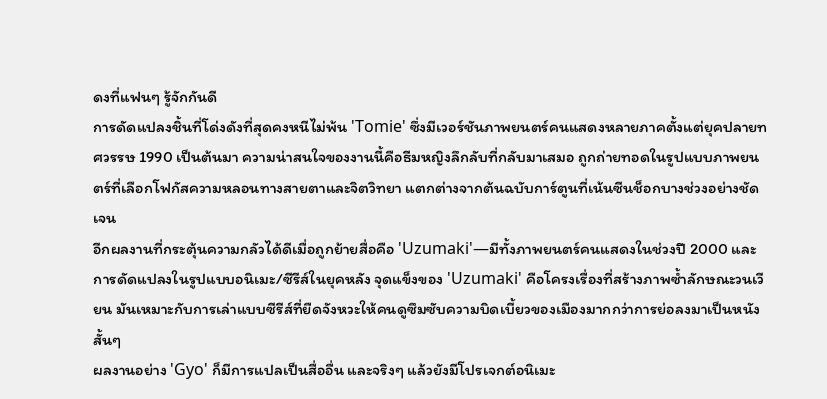ดงที่แฟนๆ รู้จักกันดี
การดัดแปลงชิ้นที่โด่งดังที่สุดคงหนีไม่พ้น 'Tomie' ซึ่งมีเวอร์ชันภาพยนตร์คนแสดงหลายภาคตั้งแต่ยุคปลายทศวรรษ 1990 เป็นต้นมา ความน่าสนใจของงานนี้คือธีมหญิงลึกลับที่กลับมาเสมอ ถูกถ่ายทอดในรูปแบบภาพยนตร์ที่เลือกโฟกัสความหลอนทางสายตาและจิตวิทยา แตกต่างจากต้นฉบับการ์ตูนที่เน้นซีนช็อกบางช่วงอย่างชัดเจน
อีกผลงานที่กระตุ้นความกลัวได้ดีเมื่อถูกย้ายสื่อคือ 'Uzumaki'—มีทั้งภาพยนตร์คนแสดงในช่วงปี 2000 และการดัดแปลงในรูปแบบอนิเมะ/ซีรีส์ในยุคหลัง จุดแข็งของ 'Uzumaki' คือโครงเรื่องที่สร้างภาพซ้ำลักษณะวนเวียน มันเหมาะกับการเล่าแบบซีรีส์ที่ยืดจังหวะให้คนดูซึมซับความบิดเบี้ยวของเมืองมากกว่าการย่อลงมาเป็นหนังสั้นๆ
ผลงานอย่าง 'Gyo' ก็มีการแปลเป็นสื่ออื่น และจริงๆ แล้วยังมีโปรเจกต์อนิเมะ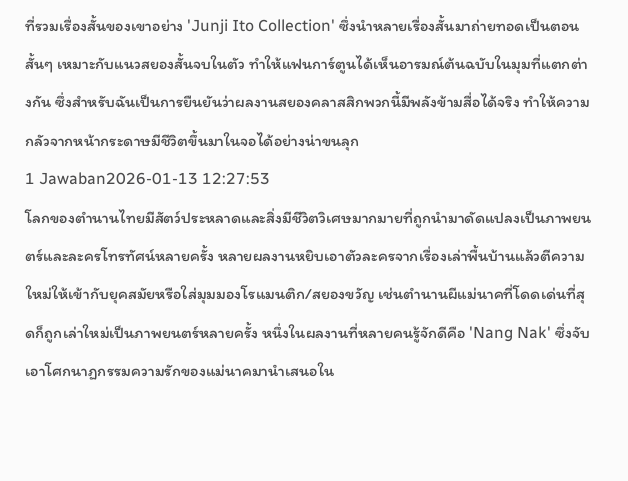ที่รวมเรื่องสั้นของเขาอย่าง 'Junji Ito Collection' ซึ่งนำหลายเรื่องสั้นมาถ่ายทอดเป็นตอนสั้นๆ เหมาะกับแนวสยองสั้นจบในตัว ทำให้แฟนการ์ตูนได้เห็นอารมณ์ต้นฉบับในมุมที่แตกต่างกัน ซึ่งสำหรับฉันเป็นการยืนยันว่าผลงานสยองคลาสสิกพวกนี้มีพลังข้ามสื่อได้จริง ทำให้ความกลัวจากหน้ากระดาษมีชีวิตขึ้นมาในจอได้อย่างน่าขนลุก
1 Jawaban2026-01-13 12:27:53
โลกของตำนานไทยมีสัตว์ประหลาดและสิ่งมีชีวิตวิเศษมากมายที่ถูกนำมาดัดแปลงเป็นภาพยนตร์และละครโทรทัศน์หลายครั้ง หลายผลงานหยิบเอาตัวละครจากเรื่องเล่าพื้นบ้านแล้วตีความใหม่ให้เข้ากับยุคสมัยหรือใส่มุมมองโรแมนติก/สยองขวัญ เช่นตำนานผีแม่นาคที่โดดเด่นที่สุดก็ถูกเล่าใหม่เป็นภาพยนตร์หลายครั้ง หนึ่งในผลงานที่หลายคนรู้จักดีคือ 'Nang Nak' ซึ่งจับเอาโศกนาฏกรรมความรักของแม่นาคมานำเสนอใน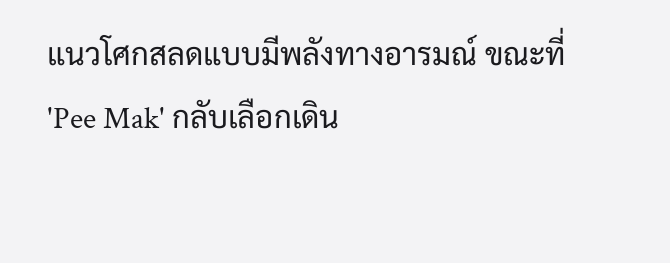แนวโศกสลดแบบมีพลังทางอารมณ์ ขณะที่ 'Pee Mak' กลับเลือกเดิน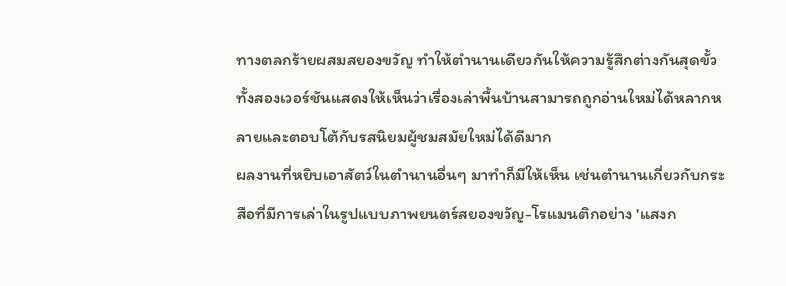ทางตลกร้ายผสมสยองขวัญ ทำให้ตำนานเดียวกันให้ความรู้สึกต่างกันสุดขั้ว ทั้งสองเวอร์ชันแสดงให้เห็นว่าเรื่องเล่าพื้นบ้านสามารถถูกอ่านใหม่ได้หลากหลายและตอบโต้กับรสนิยมผู้ชมสมัยใหม่ได้ดีมาก
ผลงานที่หยิบเอาสัตว์ในตำนานอื่นๆ มาทำก็มีให้เห็น เช่นตำนานเกี่ยวกับกระสือที่มีการเล่าในรูปแบบภาพยนตร์สยองขวัญ-โรแมนติกอย่าง 'แสงก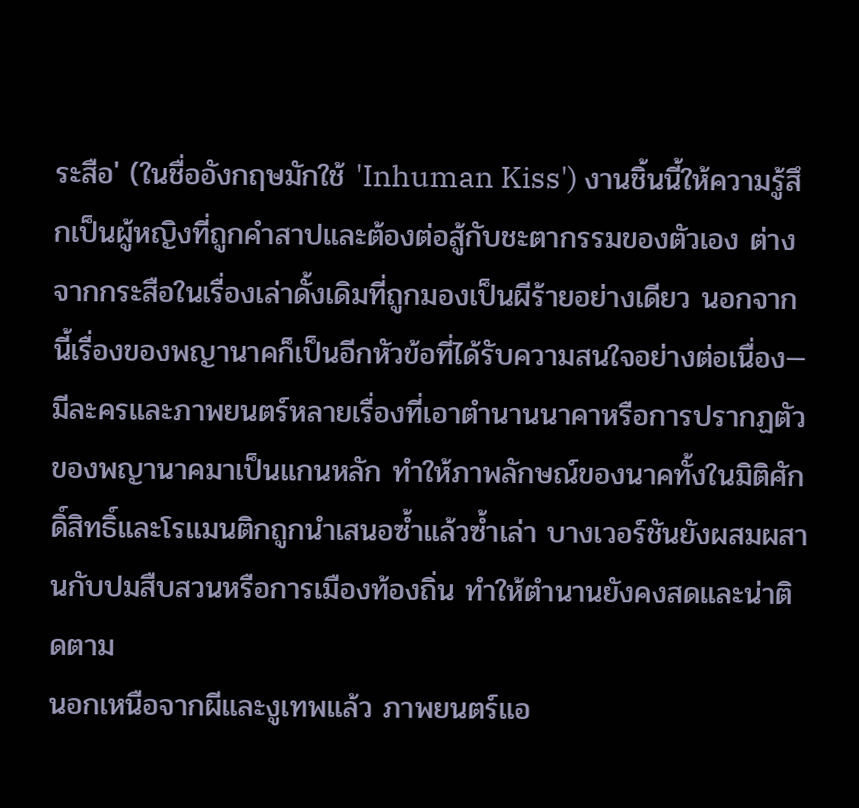ระสือ' (ในชื่ออังกฤษมักใช้ 'Inhuman Kiss') งานชิ้นนี้ให้ความรู้สึกเป็นผู้หญิงที่ถูกคำสาปและต้องต่อสู้กับชะตากรรมของตัวเอง ต่างจากกระสือในเรื่องเล่าดั้งเดิมที่ถูกมองเป็นผีร้ายอย่างเดียว นอกจากนี้เรื่องของพญานาคก็เป็นอีกหัวข้อที่ได้รับความสนใจอย่างต่อเนื่อง—มีละครและภาพยนตร์หลายเรื่องที่เอาตำนานนาคาหรือการปรากฏตัวของพญานาคมาเป็นแกนหลัก ทำให้ภาพลักษณ์ของนาคทั้งในมิติศักดิ์สิทธิ์และโรแมนติกถูกนำเสนอซ้ำแล้วซ้ำเล่า บางเวอร์ชันยังผสมผสานกับปมสืบสวนหรือการเมืองท้องถิ่น ทำให้ตำนานยังคงสดและน่าติดตาม
นอกเหนือจากผีและงูเทพแล้ว ภาพยนตร์แอ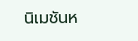นิเมชันห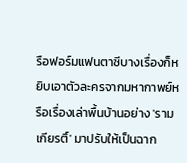รือฟอร์มแฟนตาซีบางเรื่องก็หยิบเอาตัวละครจากมหากาพย์หรือเรื่องเล่าพื้นบ้านอย่าง 'รามเกียรติ์' มาปรับให้เป็นฉาก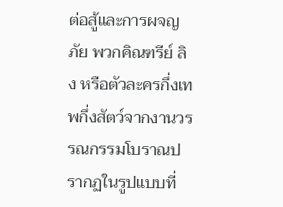ต่อสู้และการผจญภัย พวกคิณฑรีย์ ลิง หรือตัวละครกึ่งเทพกึ่งสัตว์จากงานวรรณกรรมโบราณปรากฏในรูปแบบที่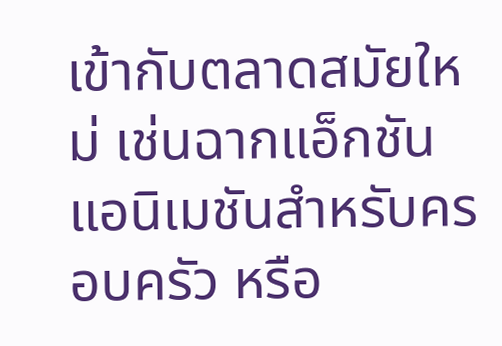เข้ากับตลาดสมัยใหม่ เช่นฉากแอ็กชัน แอนิเมชันสำหรับครอบครัว หรือ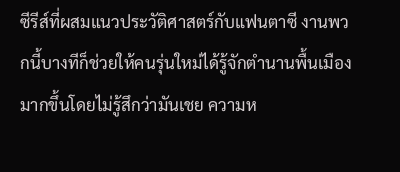ซีรีส์ที่ผสมแนวประวัติศาสตร์กับแฟนตาซี งานพวกนี้บางทีก็ช่วยให้คนรุ่นใหม่ได้รู้จักตำนานพื้นเมืองมากขึ้นโดยไม่รู้สึกว่ามันเชย ความห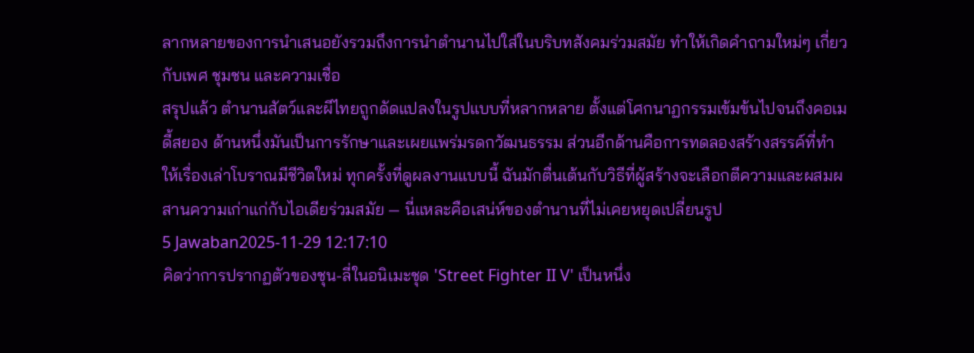ลากหลายของการนำเสนอยังรวมถึงการนำตำนานไปใส่ในบริบทสังคมร่วมสมัย ทำให้เกิดคำถามใหม่ๆ เกี่ยวกับเพศ ชุมชน และความเชื่อ
สรุปแล้ว ตำนานสัตว์และผีไทยถูกดัดแปลงในรูปแบบที่หลากหลาย ตั้งแต่โศกนาฏกรรมเข้มข้นไปจนถึงคอเมดี้สยอง ด้านหนึ่งมันเป็นการรักษาและเผยแพร่มรดกวัฒนธรรม ส่วนอีกด้านคือการทดลองสร้างสรรค์ที่ทำให้เรื่องเล่าโบราณมีชีวิตใหม่ ทุกครั้งที่ดูผลงานแบบนี้ ฉันมักตื่นเต้นกับวิธีที่ผู้สร้างจะเลือกตีความและผสมผสานความเก่าแก่กับไอเดียร่วมสมัย — นี่แหละคือเสน่ห์ของตำนานที่ไม่เคยหยุดเปลี่ยนรูป
5 Jawaban2025-11-29 12:17:10
คิดว่าการปรากฏตัวของชุน-ลี่ในอนิเมะชุด 'Street Fighter II V' เป็นหนึ่ง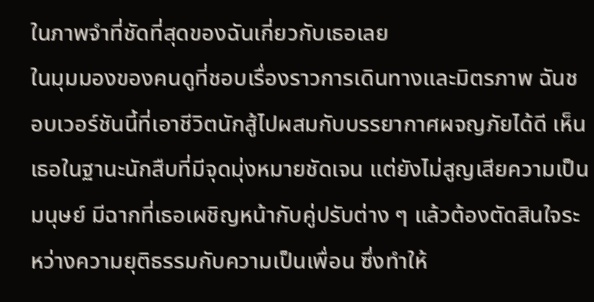ในภาพจำที่ชัดที่สุดของฉันเกี่ยวกับเธอเลย
ในมุมมองของคนดูที่ชอบเรื่องราวการเดินทางและมิตรภาพ ฉันชอบเวอร์ชันนี้ที่เอาชีวิตนักสู้ไปผสมกับบรรยากาศผจญภัยได้ดี เห็นเธอในฐานะนักสืบที่มีจุดมุ่งหมายชัดเจน แต่ยังไม่สูญเสียความเป็นมนุษย์ มีฉากที่เธอเผชิญหน้ากับคู่ปรับต่าง ๆ แล้วต้องตัดสินใจระหว่างความยุติธรรมกับความเป็นเพื่อน ซึ่งทำให้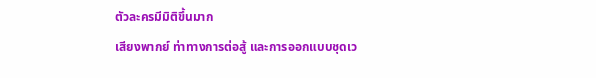ตัวละครมีมิติขึ้นมาก
เสียงพากย์ ท่าทางการต่อสู้ และการออกแบบชุดเว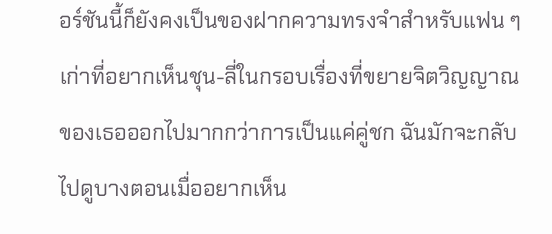อร์ชันนี้ก็ยังคงเป็นของฝากความทรงจำสำหรับแฟน ๆ เก่าที่อยากเห็นชุน-ลี่ในกรอบเรื่องที่ขยายจิตวิญญาณของเธอออกไปมากกว่าการเป็นแค่คู่ชก ฉันมักจะกลับไปดูบางตอนเมื่ออยากเห็น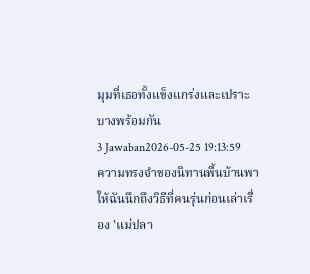มุมที่เธอทั้งแข็งแกร่งและเปราะบางพร้อมกัน
3 Jawaban2026-05-25 19:13:59
ความทรงจำของนิทานพื้นบ้านพาให้ฉันนึกถึงวิธีที่คนรุ่นก่อนเล่าเรื่อง 'แม่ปลา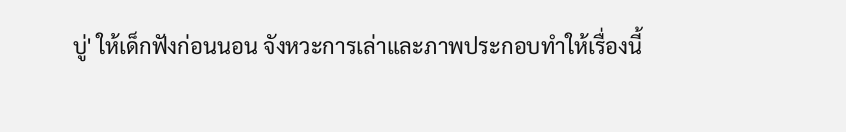บู่' ให้เด็กฟังก่อนนอน จังหวะการเล่าและภาพประกอบทำให้เรื่องนี้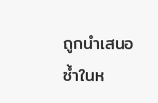ถูกนำเสนอซ้ำในห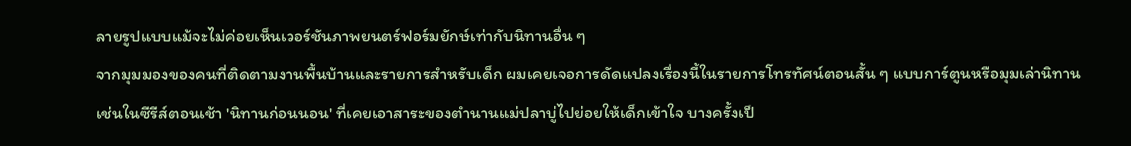ลายรูปแบบแม้จะไม่ค่อยเห็นเวอร์ชันภาพยนตร์ฟอร์มยักษ์เท่ากับนิทานอื่น ๆ
จากมุมมองของคนที่ติดตามงานพื้นบ้านและรายการสำหรับเด็ก ผมเคยเจอการดัดแปลงเรื่องนี้ในรายการโทรทัศน์ตอนสั้น ๆ แบบการ์ตูนหรือมุมเล่านิทาน เช่นในซีรีส์ตอนเช้า 'นิทานก่อนนอน' ที่เคยเอาสาระของตำนานแม่ปลาบู่ไปย่อยให้เด็กเข้าใจ บางครั้งเป็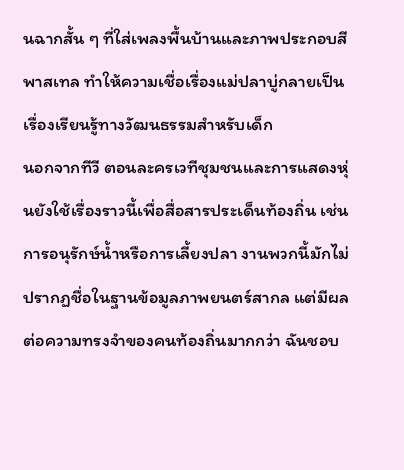นฉากสั้น ๆ ที่ใส่เพลงพื้นบ้านและภาพประกอบสีพาสเทล ทำให้ความเชื่อเรื่องแม่ปลาบู่กลายเป็นเรื่องเรียนรู้ทางวัฒนธรรมสำหรับเด็ก
นอกจากทีวี ตอนละครเวทีชุมชนและการแสดงหุ่นยังใช้เรื่องราวนี้เพื่อสื่อสารประเด็นท้องถิ่น เช่นการอนุรักษ์น้ำหรือการเลี้ยงปลา งานพวกนี้มักไม่ปรากฏชื่อในฐานข้อมูลภาพยนตร์สากล แต่มีผลต่อความทรงจำของคนท้องถิ่นมากกว่า ฉันชอบ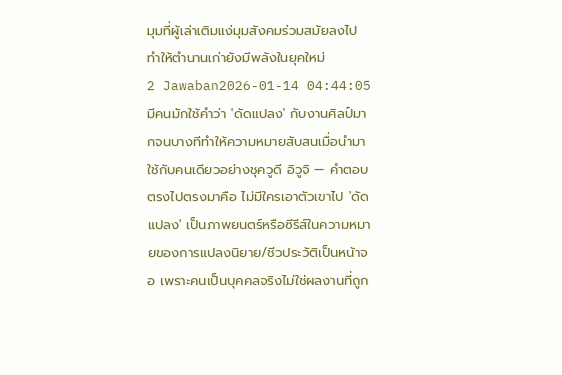มุมที่ผู้เล่าเติมแง่มุมสังคมร่วมสมัยลงไป ทำให้ตำนานเก่ายังมีพลังในยุคใหม่
2 Jawaban2026-01-14 04:44:05
มีคนมักใช้คำว่า 'ดัดแปลง' กับงานศิลป์มากจนบางทีทำให้ความหมายสับสนเมื่อนำมาใช้กับคนเดียวอย่างชุควูดี อิวูจิ — คำตอบตรงไปตรงมาคือ ไม่มีใครเอาตัวเขาไป 'ดัดแปลง' เป็นภาพยนตร์หรือซีรีส์ในความหมายของการแปลงนิยาย/ชีวประวัติเป็นหน้าจอ เพราะคนเป็นบุคคลจริงไม่ใช่ผลงานที่ถูก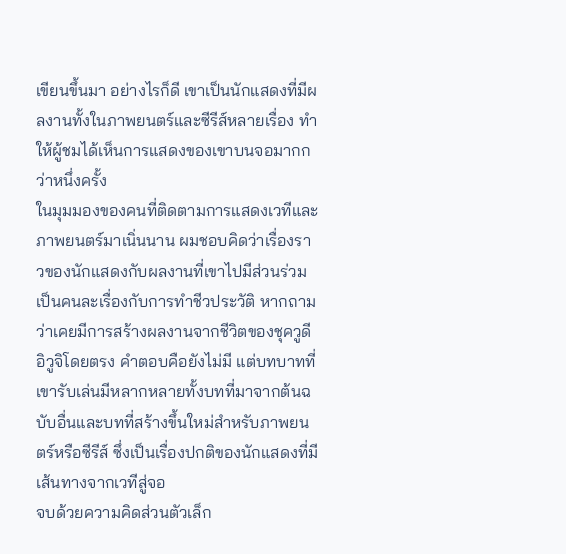เขียนขึ้นมา อย่างไรก็ดี เขาเป็นนักแสดงที่มีผลงานทั้งในภาพยนตร์และซีรีส์หลายเรื่อง ทำให้ผู้ชมได้เห็นการแสดงของเขาบนจอมากกว่าหนึ่งครั้ง
ในมุมมองของคนที่ติดตามการแสดงเวทีและภาพยนตร์มาเนิ่นนาน ผมชอบคิดว่าเรื่องราวของนักแสดงกับผลงานที่เขาไปมีส่วนร่วมเป็นคนละเรื่องกับการทำชีวประวัติ หากถามว่าเคยมีการสร้างผลงานจากชีวิตของชุควูดี อิวูจิโดยตรง คำตอบคือยังไม่มี แต่บทบาทที่เขารับเล่นมีหลากหลายทั้งบทที่มาจากต้นฉบับอื่นและบทที่สร้างขึ้นใหม่สำหรับภาพยนตร์หรือซีรีส์ ซึ่งเป็นเรื่องปกติของนักแสดงที่มีเส้นทางจากเวทีสู่จอ
จบด้วยความคิดส่วนตัวเล็ก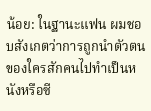น้อย: ในฐานะแฟน ผมชอบสังเกตว่าการถูกนำตัวตนของใครสักคนไปทำเป็นหนังหรือซี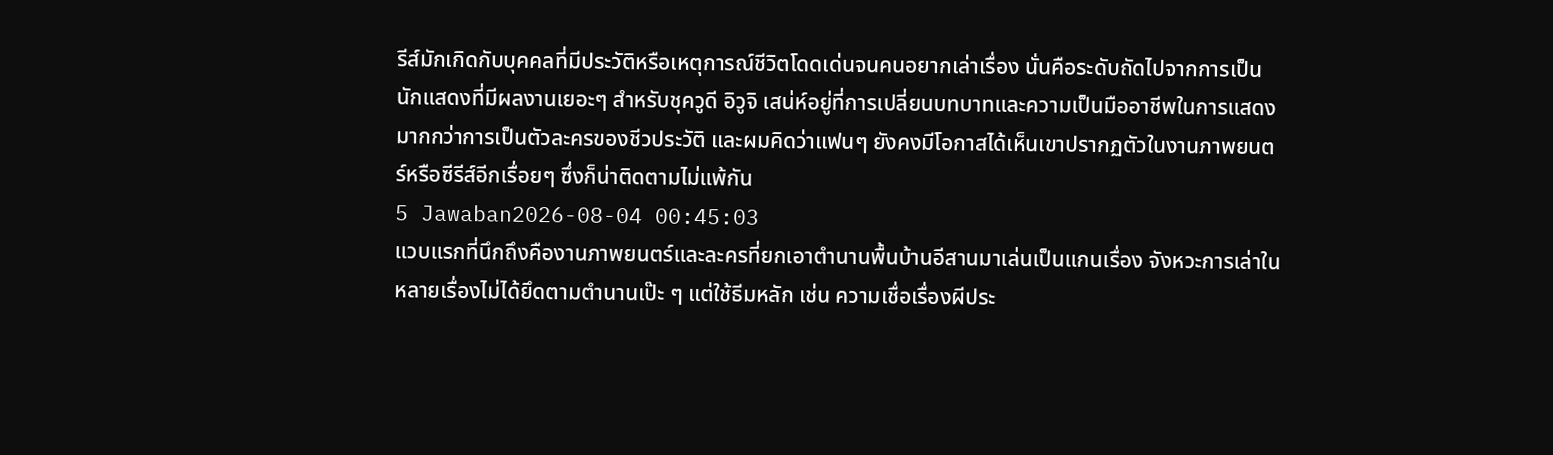รีส์มักเกิดกับบุคคลที่มีประวัติหรือเหตุการณ์ชีวิตโดดเด่นจนคนอยากเล่าเรื่อง นั่นคือระดับถัดไปจากการเป็นนักแสดงที่มีผลงานเยอะๆ สำหรับชุควูดี อิวูจิ เสน่ห์อยู่ที่การเปลี่ยนบทบาทและความเป็นมืออาชีพในการแสดงมากกว่าการเป็นตัวละครของชีวประวัติ และผมคิดว่าแฟนๆ ยังคงมีโอกาสได้เห็นเขาปรากฏตัวในงานภาพยนตร์หรือซีรีส์อีกเรื่อยๆ ซึ่งก็น่าติดตามไม่แพ้กัน
5 Jawaban2026-08-04 00:45:03
แวบแรกที่นึกถึงคืองานภาพยนตร์และละครที่ยกเอาตำนานพื้นบ้านอีสานมาเล่นเป็นแกนเรื่อง จังหวะการเล่าในหลายเรื่องไม่ได้ยึดตามตำนานเป๊ะ ๆ แต่ใช้ธีมหลัก เช่น ความเชื่อเรื่องผีประ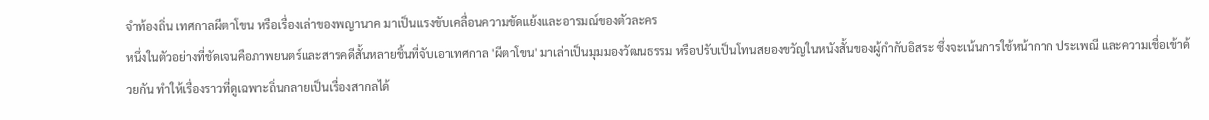จำท้องถิ่น เทศกาลผีตาโขน หรือเรื่องเล่าของพญานาค มาเป็นแรงขับเคลื่อนความขัดแย้งและอารมณ์ของตัวละคร
หนึ่งในตัวอย่างที่ชัดเจนคือภาพยนตร์และสารคดีสั้นหลายชิ้นที่จับเอาเทศกาล 'ผีตาโขน' มาเล่าเป็นมุมมองวัฒนธรรม หรือปรับเป็นโทนสยองขวัญในหนังสั้นของผู้กำกับอิสระ ซึ่งจะเน้นการใช้หน้ากาก ประเพณี และความเชื่อเข้าด้วยกัน ทำให้เรื่องราวที่ดูเฉพาะถิ่นกลายเป็นเรื่องสากลได้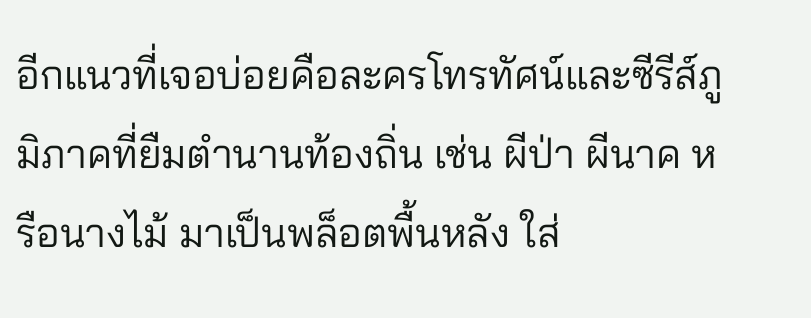อีกแนวที่เจอบ่อยคือละครโทรทัศน์และซีรีส์ภูมิภาคที่ยืมตำนานท้องถิ่น เช่น ผีป่า ผีนาค หรือนางไม้ มาเป็นพล็อตพื้นหลัง ใส่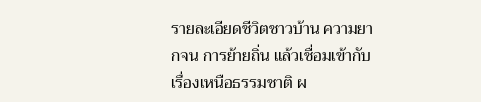รายละเอียดชีวิตชาวบ้าน ความยากจน การย้ายถิ่น แล้วเชื่อมเข้ากับเรื่องเหนือธรรมชาติ ผ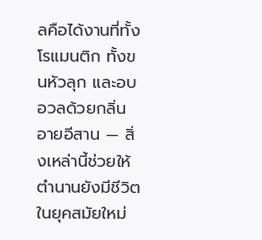ลคือได้งานที่ทั้งโรแมนติก ทั้งขนหัวลุก และอบอวลด้วยกลิ่นอายอีสาน — สิ่งเหล่านี้ช่วยให้ตำนานยังมีชีวิตในยุคสมัยใหม่